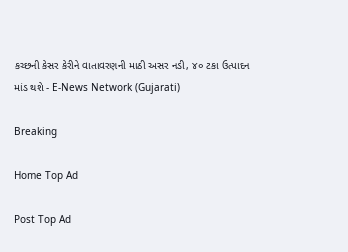કચ્છની કેસર કેરીને વાતાવરણની માઠી અસર નડી, ૪૦ ટકા ઉત્પાદન માંડ થશે - E-News Network (Gujarati)

Breaking

Home Top Ad

Post Top Ad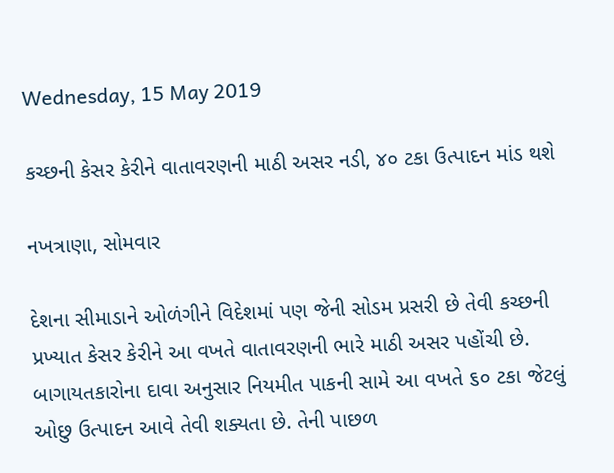Wednesday, 15 May 2019

કચ્છની કેસર કેરીને વાતાવરણની માઠી અસર નડી, ૪૦ ટકા ઉત્પાદન માંડ થશે

નખત્રાણા, સોમવાર

દેશના સીમાડાને ઓળંગીને વિદેશમાં પણ જેની સોડમ પ્રસરી છે તેવી કચ્છની પ્રખ્યાત કેસર કેરીને આ વખતે વાતાવરણની ભારે માઠી અસર પહોંચી છે. બાગાયતકારોના દાવા અનુસાર નિયમીત પાકની સામે આ વખતે ૬૦ ટકા જેટલું ઓછુ ઉત્પાદન આવે તેવી શક્યતા છે. તેની પાછળ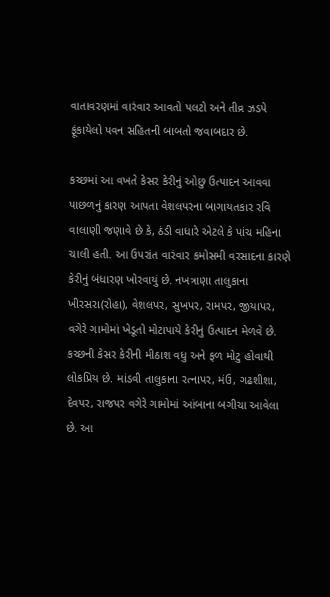વાતાવરણમાં વારંવાર આવતો પલટો અને તીવ્ર ઝડપે ફૂંકાયેલો પવન સહિતની બાબતો જવાબદાર છે.

કચ્છમાં આ વખતે કેસર કેરીનું ઓછુ ઉત્પાદન આવવા પાછળનું કારણ આપતા વેશલપરના બાગાયતકાર રવિ વાલાણી જણાવે છે કે, ઠંડી વાધારે એટલે કે પાંચ મહિના ચાલી હતી. આ ઉપરાંત વારંવાર કમોસમી વરસાદના કારણે કેરીનું બંધારણ ખોરવાયું છે. નખત્રાણા તાલુકાના ખીરસરા(રોહા), વેશલપર, સુખપર, રામપર, જીયાપર, વગેરે ગામોમાં ખેડૂતો મોટાપાયે કેરીનું ઉત્પાદન મેળવે છે. કચ્છની કેસર કેરીની મીઠાશ વધુ અને ફળ મોટુ હોવાથી લોકપ્રિય છે. માંડવી તાલુકાના રત્નાપર, મંઉ, ગઢશીશા, દેવપર, રાજપર વગેરે ગામોમાં આંબાના બગીચા આવેલા છે. આ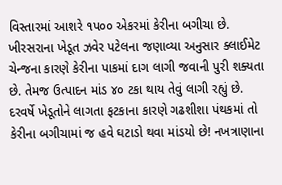વિસ્તારમાં આશરે ૧પ૦૦ એકરમાં કેરીના બગીચા છે. ખીરસરાના ખેડૂત ઝવેર પટેલના જણાવ્યા અનુસાર ક્લાઈમેટ ચેન્જના કારણે કેરીના પાકમાં દાગ લાગી જવાની પુરી શક્યતા છે. તેમજ ઉત્પાદન માંડ ૪૦ ટકા થાય તેવું લાગી રહ્યું છે. દરવર્ષે ખેડૂતોને લાગતા ફટકાના કારણે ગઢશીશા પંથકમાં તો કેરીના બગીચામાં જ હવે ઘટાડો થવા માંડયો છે! નખત્રાણાના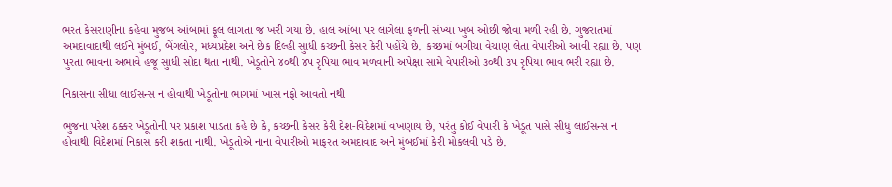ભરત કેસરાણીના કહેવા મુજબ આંબામાં ફૂલ લાગતા જ ખરી ગયા છે. હાલ આંબા પર લાગેલા ફળની સંખ્યા ખુબ ઓછી જોવા મળી રહી છે. ગુજરાતમાં અમદાવાદાથી લઈને મુંબઈ, બેંગલોર, મધ્યપ્રદેશ અને છેક દિલ્હી સુાધી કચ્છની કેસર કેરી પહોંચે છે. કચ્છમાં બગીચા વેચાણ લેતા વેપારીઓ આવી રહ્યા છે. પણ પુરતા ભાવના અભાવે હજૂ સુાધી સોદા થતા નાથી. ખેડૂતોને ૪૦થી ૪પ રૃપિયા ભાવ મળવાની અપેક્ષા સામે વેપારીઓ ૩૦થી ૩પ રૃપિયા ભાવ ભરી રહ્યા છે.

નિકાસના સીધા લાઈસન્સ ન હોવાથી ખેડૂતોના ભાગમાં ખાસ નફો આવતો નથી

ભુજના પરેશ ઠક્કર ખેડૂતોની પર પ્રકાશ પાડતા કહે છે કે, કચ્છની કેસર કેરી દેશ-વિદેશમાં વખણાય છે, પરંતુ કોઈ વેપારી કે ખેડૂત પાસે સીધુ લાઈસન્સ ન હોવાથી વિદેશમાં નિકાસ કરી શકતા નાથી. ખેડૂતોએ નાના વેપારીઓ માફરત અમદાવાદ અને મુંબઈમાં કેરી મોકલવી પડે છે.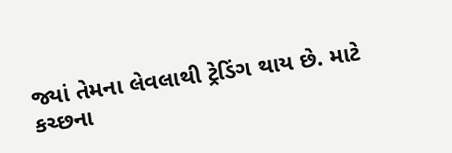જ્યાં તેમના લેવલાથી ટ્રેડિંગ થાય છે. માટે કચ્છના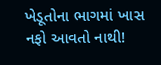ખેડૂતોના ભાગમાં ખાસ નફો આવતો નાથી!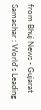from Bhuj News - Gujarat Samachar : World's Leading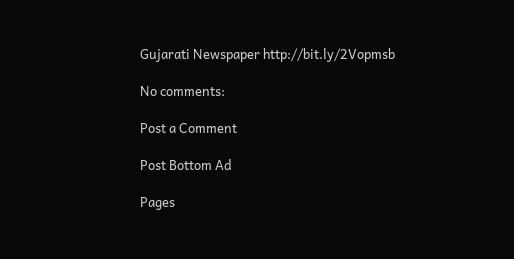Gujarati Newspaper http://bit.ly/2Vopmsb

No comments:

Post a Comment

Post Bottom Ad

Pages